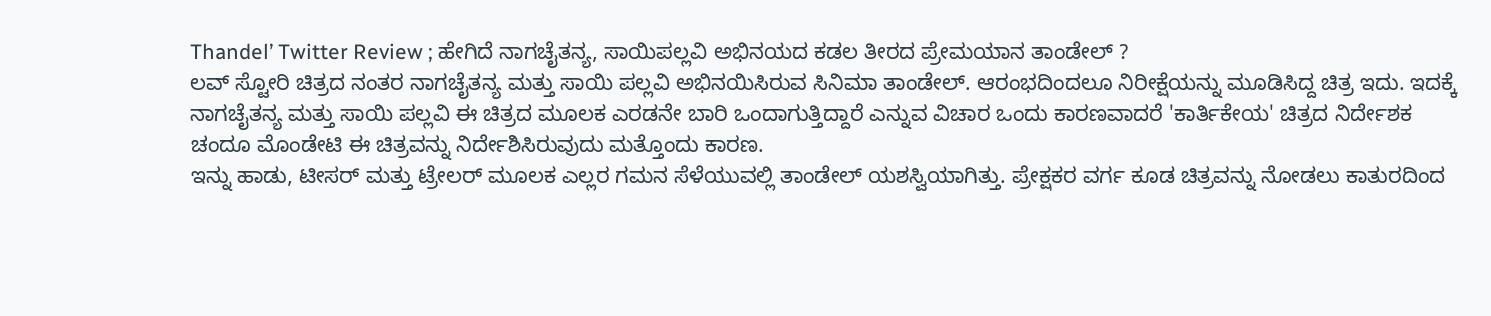Thandel’ Twitter Review ; ಹೇಗಿದೆ ನಾಗಚೈತನ್ಯ, ಸಾಯಿಪಲ್ಲವಿ ಅಭಿನಯದ ಕಡಲ ತೀರದ ಪ್ರೇಮಯಾನ ತಾಂಡೇಲ್ ?
ಲವ್ ಸ್ಟೋರಿ ಚಿತ್ರದ ನಂತರ ನಾಗಚೈತನ್ಯ ಮತ್ತು ಸಾಯಿ ಪಲ್ಲವಿ ಅಭಿನಯಿಸಿರುವ ಸಿನಿಮಾ ತಾಂಡೇಲ್. ಆರಂಭದಿಂದಲೂ ನಿರೀಕ್ಷೆಯನ್ನು ಮೂಡಿಸಿದ್ದ ಚಿತ್ರ ಇದು. ಇದಕ್ಕೆ ನಾಗಚೈತನ್ಯ ಮತ್ತು ಸಾಯಿ ಪಲ್ಲವಿ ಈ ಚಿತ್ರದ ಮೂಲಕ ಎರಡನೇ ಬಾರಿ ಒಂದಾಗುತ್ತಿದ್ದಾರೆ ಎನ್ನುವ ವಿಚಾರ ಒಂದು ಕಾರಣವಾದರೆ 'ಕಾರ್ತಿಕೇಯ' ಚಿತ್ರದ ನಿರ್ದೇಶಕ ಚಂದೂ ಮೊಂಡೇಟಿ ಈ ಚಿತ್ರವನ್ನು ನಿರ್ದೇಶಿಸಿರುವುದು ಮತ್ತೊಂದು ಕಾರಣ.
ಇನ್ನು ಹಾಡು, ಟೀಸರ್ ಮತ್ತು ಟ್ರೇಲರ್ ಮೂಲಕ ಎಲ್ಲರ ಗಮನ ಸೆಳೆಯುವಲ್ಲಿ ತಾಂಡೇಲ್ ಯಶಸ್ವಿಯಾಗಿತ್ತು. ಪ್ರೇಕ್ಷಕರ ವರ್ಗ ಕೂಡ ಚಿತ್ರವನ್ನು ನೋಡಲು ಕಾತುರದಿಂದ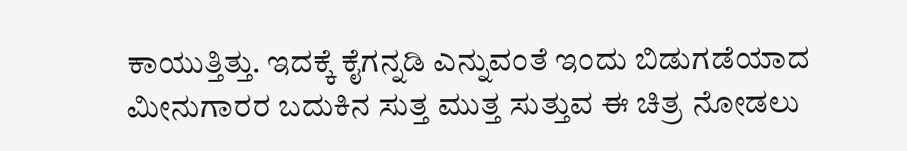ಕಾಯುತ್ತಿತ್ತು. ಇದಕ್ಕೆ ಕೈಗನ್ನಡಿ ಎನ್ನುವಂತೆ ಇಂದು ಬಿಡುಗಡೆಯಾದ ಮೀನುಗಾರರ ಬದುಕಿನ ಸುತ್ತ ಮುತ್ತ ಸುತ್ತುವ ಈ ಚಿತ್ರ ನೋಡಲು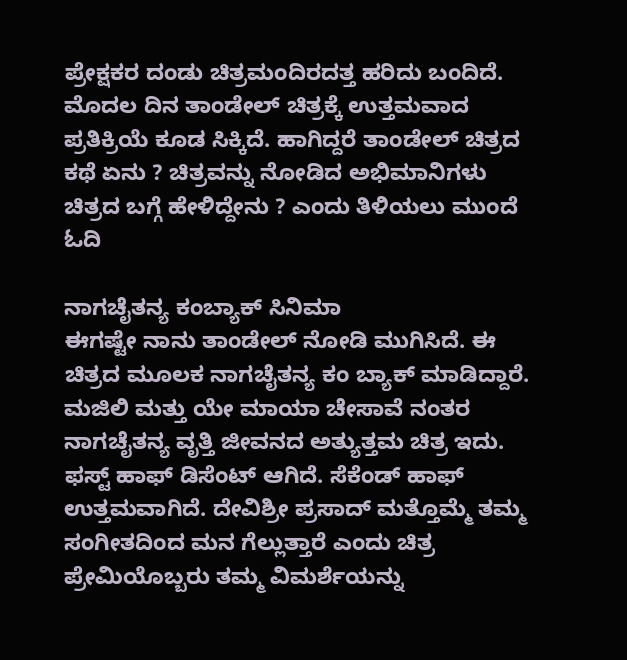ಪ್ರೇಕ್ಷಕರ ದಂಡು ಚಿತ್ರಮಂದಿರದತ್ತ ಹರಿದು ಬಂದಿದೆ. ಮೊದಲ ದಿನ ತಾಂಡೇಲ್ ಚಿತ್ರಕ್ಕೆ ಉತ್ತಮವಾದ ಪ್ರತಿಕ್ರಿಯೆ ಕೂಡ ಸಿಕ್ಕಿದೆ. ಹಾಗಿದ್ದರೆ ತಾಂಡೇಲ್ ಚಿತ್ರದ ಕಥೆ ಏನು ? ಚಿತ್ರವನ್ನು ನೋಡಿದ ಅಭಿಮಾನಿಗಳು ಚಿತ್ರದ ಬಗ್ಗೆ ಹೇಳಿದ್ದೇನು ? ಎಂದು ತಿಳಿಯಲು ಮುಂದೆ ಓದಿ

ನಾಗಚೈತನ್ಯ ಕಂಬ್ಯಾಕ್ ಸಿನಿಮಾ
ಈಗಷ್ಟೇ ನಾನು ತಾಂಡೇಲ್ ನೋಡಿ ಮುಗಿಸಿದೆ. ಈ ಚಿತ್ರದ ಮೂಲಕ ನಾಗಚೈತನ್ಯ ಕಂ ಬ್ಯಾಕ್ ಮಾಡಿದ್ದಾರೆ. ಮಜಿಲಿ ಮತ್ತು ಯೇ ಮಾಯಾ ಚೇಸಾವೆ ನಂತರ ನಾಗಚೈತನ್ಯ ವೃತ್ತಿ ಜೀವನದ ಅತ್ಯುತ್ತಮ ಚಿತ್ರ ಇದು. ಫಸ್ಟ್ ಹಾಫ್ ಡಿಸೆಂಟ್ ಆಗಿದೆ. ಸೆಕೆಂಡ್ ಹಾಫ್ ಉತ್ತಮವಾಗಿದೆ. ದೇವಿಶ್ರೀ ಪ್ರಸಾದ್ ಮತ್ತೊಮ್ಮೆ ತಮ್ಮ ಸಂಗೀತದಿಂದ ಮನ ಗೆಲ್ಲುತ್ತಾರೆ ಎಂದು ಚಿತ್ರ ಪ್ರೇಮಿಯೊಬ್ಬರು ತಮ್ಮ ವಿಮರ್ಶೆಯನ್ನು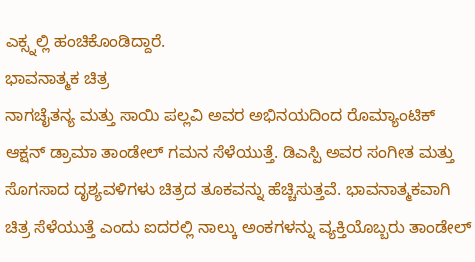ಎಕ್ಸ್ನಲ್ಲಿ ಹಂಚಿಕೊಂಡಿದ್ದಾರೆ.
ಭಾವನಾತ್ಮಕ ಚಿತ್ರ
ನಾಗಚೈತನ್ಯ ಮತ್ತು ಸಾಯಿ ಪಲ್ಲವಿ ಅವರ ಅಭಿನಯದಿಂದ ರೊಮ್ಯಾಂಟಿಕ್ ಆಕ್ಷನ್ ಡ್ರಾಮಾ ತಾಂಡೇಲ್ ಗಮನ ಸೆಳೆಯುತ್ತೆ. ಡಿಎಸ್ಪಿ ಅವರ ಸಂಗೀತ ಮತ್ತು ಸೊಗಸಾದ ದೃಶ್ಯವಳಿಗಳು ಚಿತ್ರದ ತೂಕವನ್ನು ಹೆಚ್ಚಿಸುತ್ತವೆ. ಭಾವನಾತ್ಮಕವಾಗಿ ಚಿತ್ರ ಸೆಳೆಯುತ್ತೆ ಎಂದು ಐದರಲ್ಲಿ ನಾಲ್ಕು ಅಂಕಗಳನ್ನು ವ್ಯಕ್ತಿಯೊಬ್ಬರು ತಾಂಡೇಲ್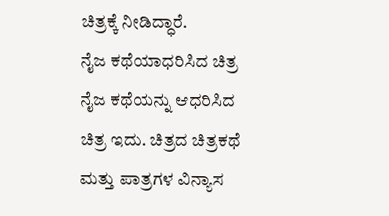ಚಿತ್ರಕ್ಕೆ ನೀಡಿದ್ಧಾರೆ.
ನೈಜ ಕಥೆಯಾಧರಿಸಿದ ಚಿತ್ರ
ನೈಜ ಕಥೆಯನ್ನು ಆಧರಿಸಿದ ಚಿತ್ರ ಇದು. ಚಿತ್ರದ ಚಿತ್ರಕಥೆ ಮತ್ತು ಪಾತ್ರಗಳ ವಿನ್ಯಾಸ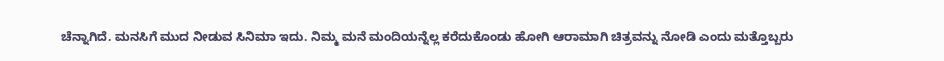ಚೆನ್ನಾಗಿದೆ. ಮನಸಿಗೆ ಮುದ ನೀಡುವ ಸಿನಿಮಾ ಇದು. ನಿಮ್ಮ ಮನೆ ಮಂದಿಯನ್ನೆಲ್ಲ ಕರೆದುಕೊಂಡು ಹೋಗಿ ಆರಾಮಾಗಿ ಚಿತ್ರವನ್ನು ನೋಡಿ ಎಂದು ಮತ್ತೊಬ್ಬರು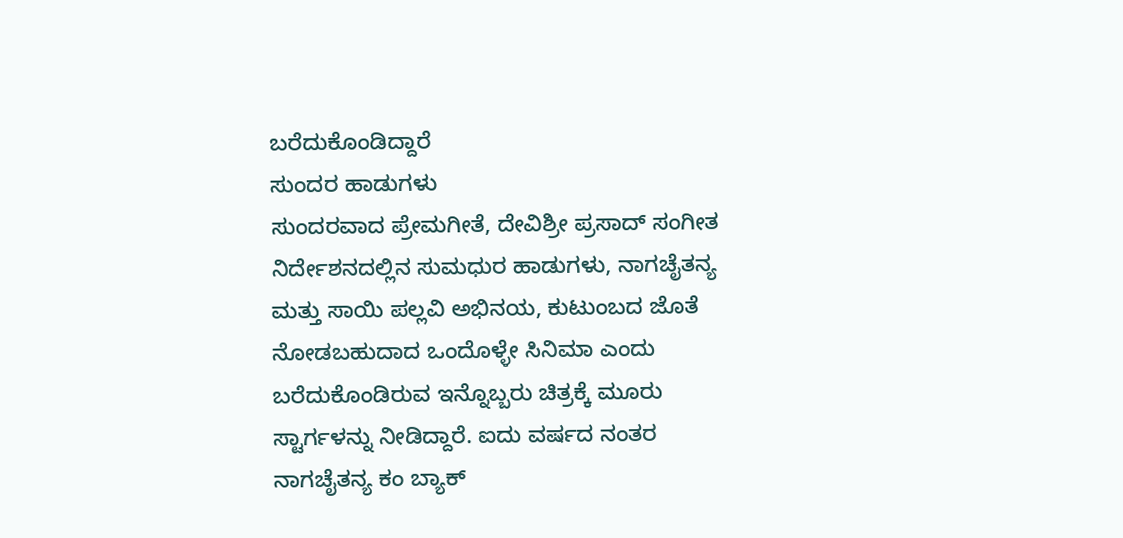ಬರೆದುಕೊಂಡಿದ್ದಾರೆ
ಸುಂದರ ಹಾಡುಗಳು
ಸುಂದರವಾದ ಪ್ರೇಮಗೀತೆ, ದೇವಿಶ್ರೀ ಪ್ರಸಾದ್ ಸಂಗೀತ ನಿರ್ದೇಶನದಲ್ಲಿನ ಸುಮಧುರ ಹಾಡುಗಳು, ನಾಗಚೈತನ್ಯ ಮತ್ತು ಸಾಯಿ ಪಲ್ಲವಿ ಅಭಿನಯ, ಕುಟುಂಬದ ಜೊತೆ ನೋಡಬಹುದಾದ ಒಂದೊಳ್ಳೇ ಸಿನಿಮಾ ಎಂದು ಬರೆದುಕೊಂಡಿರುವ ಇನ್ನೊಬ್ಬರು ಚಿತ್ರಕ್ಕೆ ಮೂರು ಸ್ಟಾರ್ಗಳನ್ನು ನೀಡಿದ್ದಾರೆ. ಐದು ವರ್ಷದ ನಂತರ ನಾಗಚೈತನ್ಯ ಕಂ ಬ್ಯಾಕ್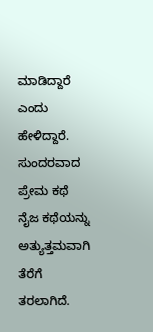ಮಾಡಿದ್ದಾರೆ ಎಂದು ಹೇಳಿದ್ದಾರೆ.
ಸುಂದರವಾದ ಪ್ರೇಮ ಕಥೆ
ನೈಜ ಕಥೆಯನ್ನು ಅತ್ಯುತ್ತಮವಾಗಿ ತೆರೆಗೆ ತರಲಾಗಿದೆ.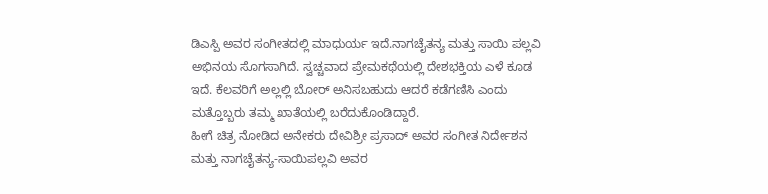ಡಿಎಸ್ಪಿ ಅವರ ಸಂಗೀತದಲ್ಲಿ ಮಾಧುರ್ಯ ಇದೆ.ನಾಗಚೈತನ್ಯ ಮತ್ತು ಸಾಯಿ ಪಲ್ಲವಿ ಅಭಿನಯ ಸೊಗಸಾಗಿದೆ. ಸ್ವಚ್ಚವಾದ ಪ್ರೇಮಕಥೆಯಲ್ಲಿ ದೇಶಭಕ್ತಿಯ ಎಳೆ ಕೂಡ ಇದೆ. ಕೆಲವರಿಗೆ ಅಲ್ಲಲ್ಲಿ ಬೋರ್ ಅನಿಸಬಹುದು ಆದರೆ ಕಡೆಗಣಿಸಿ ಎಂದು ಮತ್ತೊಬ್ಬರು ತಮ್ಮ ಖಾತೆಯಲ್ಲಿ ಬರೆದುಕೊಂಡಿದ್ದಾರೆ.
ಹೀಗೆ ಚಿತ್ರ ನೋಡಿದ ಅನೇಕರು ದೇವಿಶ್ರೀ ಪ್ರಸಾದ್ ಅವರ ಸಂಗೀತ ನಿರ್ದೇಶನ ಮತ್ತು ನಾಗಚೈತನ್ಯ-ಸಾಯಿಪಲ್ಲವಿ ಅವರ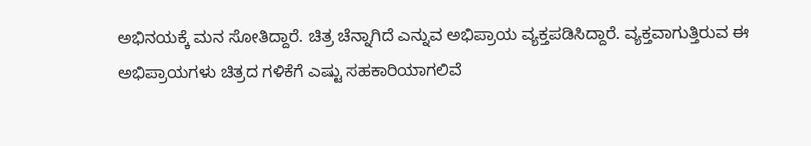ಅಭಿನಯಕ್ಕೆ ಮನ ಸೋತಿದ್ದಾರೆ. ಚಿತ್ರ ಚೆನ್ನಾಗಿದೆ ಎನ್ನುವ ಅಭಿಪ್ರಾಯ ವ್ಯಕ್ತಪಡಿಸಿದ್ದಾರೆ. ವ್ಯಕ್ತವಾಗುತ್ತಿರುವ ಈ ಅಭಿಪ್ರಾಯಗಳು ಚಿತ್ರದ ಗಳಿಕೆಗೆ ಎಷ್ಟು ಸಹಕಾರಿಯಾಗಲಿವೆ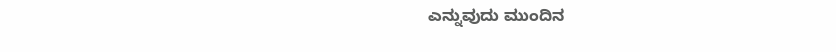ಎನ್ನುವುದು ಮುಂದಿನ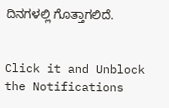ದಿನಗಳಲ್ಲಿ ಗೊತ್ತಾಗಲಿದೆ.


Click it and Unblock the Notifications